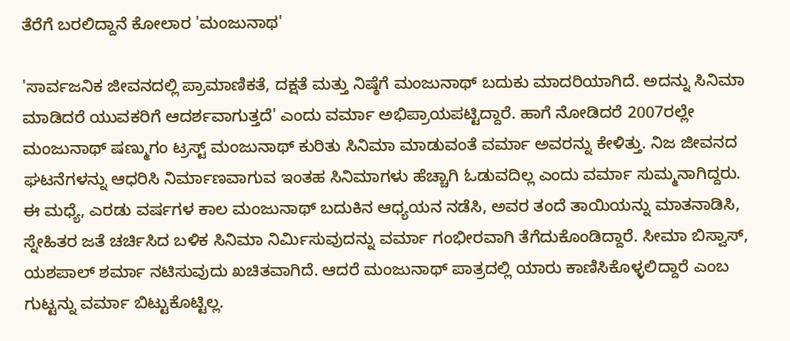ತೆರೆಗೆ ಬರಲಿದ್ದಾನೆ ಕೋಲಾರ 'ಮಂಜುನಾಥ'

'ಸಾರ್ವಜನಿಕ ಜೀವನದಲ್ಲಿ ಪ್ರಾಮಾಣಿಕತೆ, ದಕ್ಷತೆ ಮತ್ತು ನಿಷ್ಠೆಗೆ ಮಂಜುನಾಥ್ ಬದುಕು ಮಾದರಿಯಾಗಿದೆ. ಅದನ್ನು ಸಿನಿಮಾ ಮಾಡಿದರೆ ಯುವಕರಿಗೆ ಆದರ್ಶವಾಗುತ್ತದೆ' ಎಂದು ವರ್ಮಾ ಅಭಿಪ್ರಾಯಪಟ್ಟಿದ್ದಾರೆ. ಹಾಗೆ ನೋಡಿದರೆ 2007ರಲ್ಲೇ ಮಂಜುನಾಥ್ ಷಣ್ಮುಗಂ ಟ್ರಸ್ಟ್ ಮಂಜುನಾಥ್ ಕುರಿತು ಸಿನಿಮಾ ಮಾಡುವಂತೆ ವರ್ಮಾ ಅವರನ್ನು ಕೇಳಿತ್ತು. ನಿಜ ಜೀವನದ ಘಟನೆಗಳನ್ನು ಆಧರಿಸಿ ನಿರ್ಮಾಣವಾಗುವ ಇಂತಹ ಸಿನಿಮಾಗಳು ಹೆಚ್ಚಾಗಿ ಓಡುವದಿಲ್ಲ ಎಂದು ವರ್ಮಾ ಸುಮ್ಮನಾಗಿದ್ದರು.
ಈ ಮಧ್ಯೆ, ಎರಡು ವರ್ಷಗಳ ಕಾಲ ಮಂಜುನಾಥ್ ಬದುಕಿನ ಆಧ್ಯಯನ ನಡೆಸಿ, ಅವರ ತಂದೆ ತಾಯಿಯನ್ನು ಮಾತನಾಡಿಸಿ, ಸ್ನೇಹಿತರ ಜತೆ ಚರ್ಚಿಸಿದ ಬಳಿಕ ಸಿನಿಮಾ ನಿರ್ಮಿಸುವುದನ್ನು ವರ್ಮಾ ಗಂಭೀರವಾಗಿ ತೆಗೆದುಕೊಂಡಿದ್ದಾರೆ. ಸೀಮಾ ಬಿಸ್ವಾಸ್, ಯಶಪಾಲ್ ಶರ್ಮಾ ನಟಿಸುವುದು ಖಚಿತವಾಗಿದೆ. ಆದರೆ ಮಂಜುನಾಥ್ ಪಾತ್ರದಲ್ಲಿ ಯಾರು ಕಾಣಿಸಿಕೊಳ್ಳಲಿದ್ದಾರೆ ಎಂಬ ಗುಟ್ಟನ್ನು ವರ್ಮಾ ಬಿಟ್ಟುಕೊಟ್ಟಿಲ್ಲ.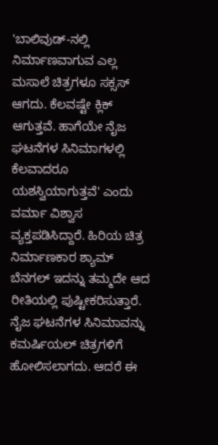'ಬಾಲಿವುಡ್-ನಲ್ಲಿ ನಿರ್ಮಾಣವಾಗುವ ಎಲ್ಲ ಮಸಾಲೆ ಚಿತ್ರಗಳೂ ಸಕ್ಸಸ್ ಆಗದು. ಕೆಲವಷ್ಟೇ ಕ್ಲಿಕ್ ಆಗುತ್ತವೆ. ಹಾಗೆಯೇ ನೈಜ ಘಟನೆಗಳ ಸಿನಿಮಾಗಳಲ್ಲಿ ಕೆಲವಾದರೂ ಯಶಸ್ವಿಯಾಗುತ್ತವೆ' ಎಂದು ವರ್ಮಾ ವಿಶ್ವಾಸ ವ್ಯಕ್ತಪಡಿಸಿದ್ದಾರೆ. ಹಿರಿಯ ಚಿತ್ರ ನಿರ್ಮಾಣಕಾರ ಶ್ಯಾಮ್ ಬೆನಗಲ್ ಇದನ್ನು ತಮ್ಮದೇ ಆದ ರೀತಿಯಲ್ಲಿ ಪುಷ್ಟೀಕರಿಸುತ್ತಾರೆ. ನೈಜ ಘಟನೆಗಳ ಸಿನಿಮಾವನ್ನು ಕಮರ್ಷಿಯಲ್ ಚಿತ್ರಗಳಿಗೆ ಹೋಲಿಸಲಾಗದು. ಆದರೆ ಈ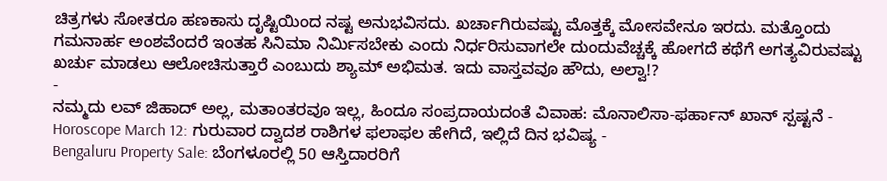ಚಿತ್ರಗಳು ಸೋತರೂ ಹಣಕಾಸು ದೃಷ್ಟಿಯಿಂದ ನಷ್ಟ ಅನುಭವಿಸದು. ಖರ್ಚಾಗಿರುವಷ್ಟು ಮೊತ್ತಕ್ಕೆ ಮೋಸವೇನೂ ಇರದು. ಮತ್ತೊಂದು ಗಮನಾರ್ಹ ಅಂಶವೆಂದರೆ ಇಂತಹ ಸಿನಿಮಾ ನಿರ್ಮಿಸಬೇಕು ಎಂದು ನಿರ್ಧರಿಸುವಾಗಲೇ ದುಂದುವೆಚ್ಚಕ್ಕೆ ಹೋಗದೆ ಕಥೆಗೆ ಅಗತ್ಯವಿರುವಷ್ಟು ಖರ್ಚು ಮಾಡಲು ಆಲೋಚಿಸುತ್ತಾರೆ ಎಂಬುದು ಶ್ಯಾಮ್ ಅಭಿಮತ. ಇದು ವಾಸ್ತವವೂ ಹೌದು, ಅಲ್ವಾ!?
-
ನಮ್ಮದು ಲವ್ ಜಿಹಾದ್ ಅಲ್ಲ, ಮತಾಂತರವೂ ಇಲ್ಲ, ಹಿಂದೂ ಸಂಪ್ರದಾಯದಂತೆ ವಿವಾಹ: ಮೊನಾಲಿಸಾ-ಫರ್ಹಾನ್ ಖಾನ್ ಸ್ಪಷ್ಟನೆ -
Horoscope March 12: ಗುರುವಾರ ದ್ವಾದಶ ರಾಶಿಗಳ ಫಲಾಫಲ ಹೇಗಿದೆ, ಇಲ್ಲಿದೆ ದಿನ ಭವಿಷ್ಯ -
Bengaluru Property Sale: ಬೆಂಗಳೂರಲ್ಲಿ 50 ಆಸ್ತಿದಾರರಿಗೆ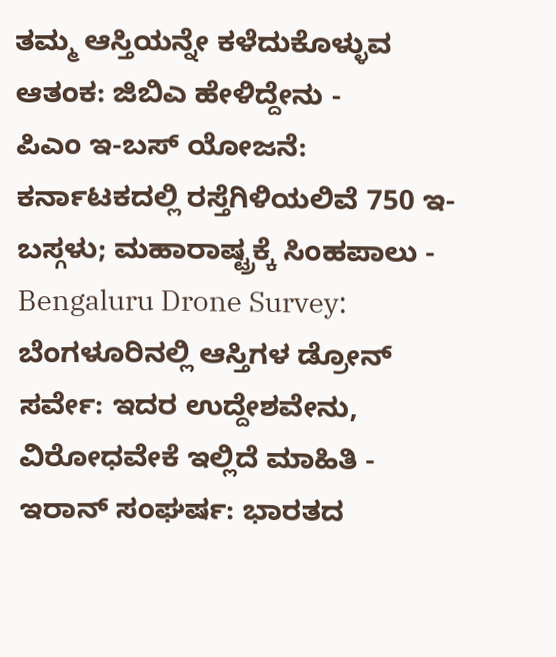ತಮ್ಮ ಆಸ್ತಿಯನ್ನೇ ಕಳೆದುಕೊಳ್ಳುವ ಆತಂಕ: ಜಿಬಿಎ ಹೇಳಿದ್ದೇನು -
ಪಿಎಂ ಇ-ಬಸ್ ಯೋಜನೆ: ಕರ್ನಾಟಕದಲ್ಲಿ ರಸ್ತೆಗಿಳಿಯಲಿವೆ 750 ಇ-ಬಸ್ಗಳು; ಮಹಾರಾಷ್ಟ್ರಕ್ಕೆ ಸಿಂಹಪಾಲು -
Bengaluru Drone Survey: ಬೆಂಗಳೂರಿನಲ್ಲಿ ಆಸ್ತಿಗಳ ಡ್ರೋನ್ ಸರ್ವೇ: ಇದರ ಉದ್ದೇಶವೇನು, ವಿರೋಧವೇಕೆ ಇಲ್ಲಿದೆ ಮಾಹಿತಿ -
ಇರಾನ್ ಸಂಘರ್ಷ: ಭಾರತದ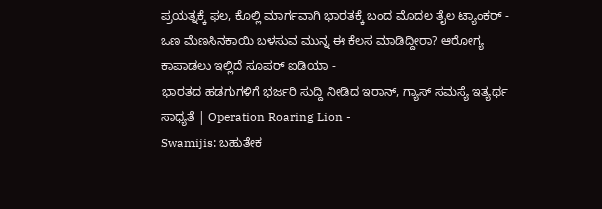ಪ್ರಯತ್ನಕ್ಕೆ ಫಲ, ಕೊಲ್ಲಿ ಮಾರ್ಗವಾಗಿ ಭಾರತಕ್ಕೆ ಬಂದ ಮೊದಲ ತೈಲ ಟ್ಯಾಂಕರ್ -
ಒಣ ಮೆಣಸಿನಕಾಯಿ ಬಳಸುವ ಮುನ್ನ ಈ ಕೆಲಸ ಮಾಡಿದ್ದೀರಾ? ಆರೋಗ್ಯ ಕಾಪಾಡಲು ಇಲ್ಲಿದೆ ಸೂಪರ್ ಐಡಿಯಾ -
ಭಾರತದ ಹಡಗುಗಳಿಗೆ ಭರ್ಜರಿ ಸುದ್ದಿ ನೀಡಿದ ಇರಾನ್, ಗ್ಯಾಸ್ ಸಮಸ್ಯೆ ಇತ್ಯರ್ಥ ಸಾಧ್ಯತೆ | Operation Roaring Lion -
Swamijis: ಬಹುತೇಕ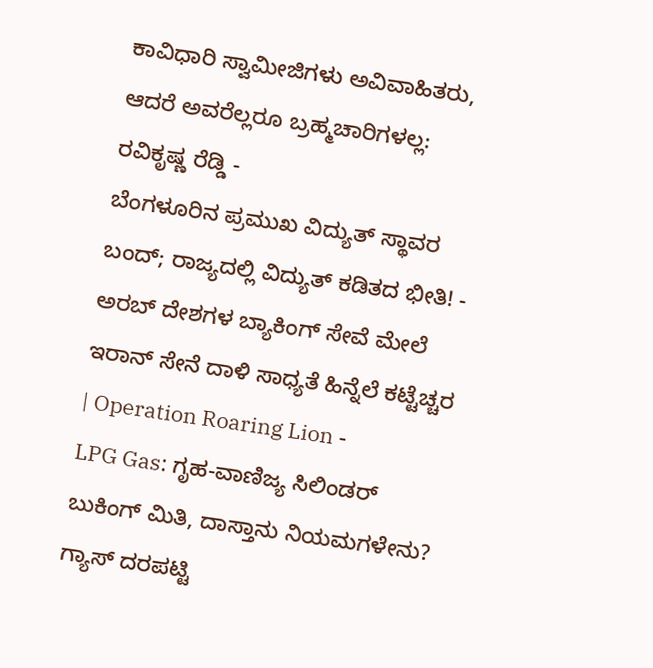ಕಾವಿಧಾರಿ ಸ್ವಾಮೀಜಿಗಳು ಅವಿವಾಹಿತರು, ಆದರೆ ಅವರೆಲ್ಲರೂ ಬ್ರಹ್ಮಚಾರಿಗಳಲ್ಲ: ರವಿಕೃಷ್ಣ ರೆಡ್ಡಿ -
ಬೆಂಗಳೂರಿನ ಪ್ರಮುಖ ವಿದ್ಯುತ್ ಸ್ಥಾವರ ಬಂದ್; ರಾಜ್ಯದಲ್ಲಿ ವಿದ್ಯುತ್ ಕಡಿತದ ಭೀತಿ! -
ಅರಬ್ ದೇಶಗಳ ಬ್ಯಾಕಿಂಗ್ ಸೇವೆ ಮೇಲೆ ಇರಾನ್ ಸೇನೆ ದಾಳಿ ಸಾಧ್ಯತೆ ಹಿನ್ನೆಲೆ ಕಟ್ಟೆಚ್ಚರ | Operation Roaring Lion -
LPG Gas: ಗೃಹ-ವಾಣಿಜ್ಯ ಸಿಲಿಂಡರ್ ಬುಕಿಂಗ್ ಮಿತಿ, ದಾಸ್ತಾನು ನಿಯಮಗಳೇನು? ಗ್ಯಾಸ್ ದರಪಟ್ಟಿ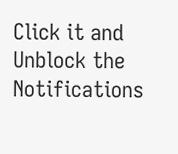Click it and Unblock the Notifications